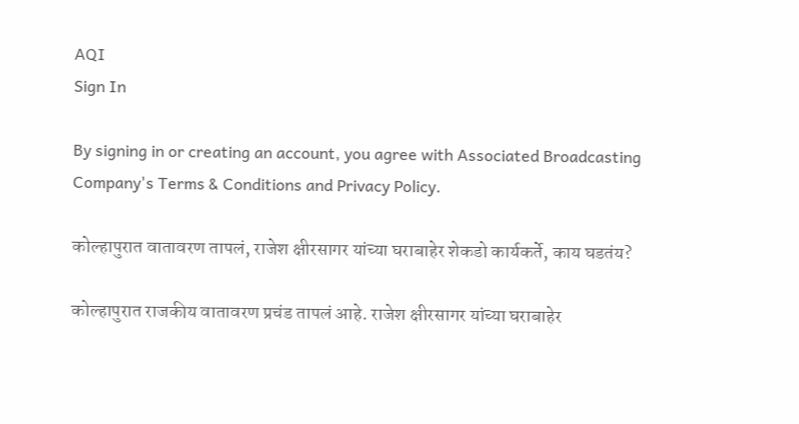AQI
Sign In

By signing in or creating an account, you agree with Associated Broadcasting Company's Terms & Conditions and Privacy Policy.

कोल्हापुरात वातावरण तापलं, राजेश क्षीरसागर यांच्या घराबाहेर शेकडो कार्यकर्ते, काय घडतंय?

कोल्हापुरात राजकीय वातावरण प्रचंड तापलं आहे. राजेश क्षीरसागर यांच्या घराबाहेर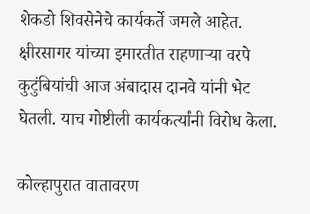शेकडो शिवसेनेचे कार्यकर्ते जमले आहेत. क्षीरसागर यांच्या इमारतीत राहणाऱ्या वरपे कुटुंबियांची आज अंबादास दानवे यांनी भेट घेतली. याच गोष्टीली कार्यकर्त्यांनी विरोध केला.

कोल्हापुरात वातावरण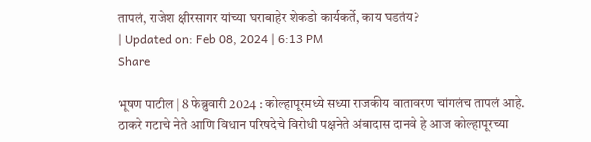तापलं, राजेश क्षीरसागर यांच्या घराबाहेर शेकडो कार्यकर्ते, काय घडतंय?
| Updated on: Feb 08, 2024 | 6:13 PM
Share

भूषण पाटील | 8 फेब्रुवारी 2024 : कोल्हापूरमध्ये सध्या राजकीय वातावरण चांगलंच तापलं आहे. ठाकरे गटाचे नेते आणि विधान परिषदेचे विरोधी पक्षनेते अंबादास दानवे हे आज कोल्हापूरच्या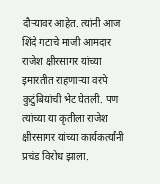दौऱ्यावर आहेत. त्यांनी आज शिंदे गटाचे माजी आमदार राजेश क्षीरसागर यांच्या इमारतीत राहणाऱ्या वरपे कुटुंबियांची भेट घेतली. पण त्यांच्या या कृतीला राजेश क्षीरसागर यांच्या कार्यकर्त्यांनी प्रचंड विरोध झाला.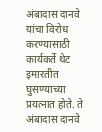अंबादास दानवे यांचा विरोध करण्यासाठी कार्यकर्ते थेट इमारतीत घुसण्याच्या प्रयत्नात होते. ते अंबादास दानवे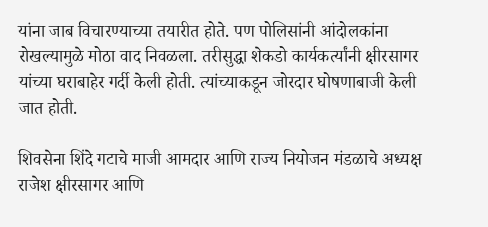यांना जाब विचारण्याच्या तयारीत होते. पण पोलिसांनी आंदोलकांना रोखल्यामुळे मोठा वाद निवळला. तरीसुद्धा शेकडो कार्यकर्त्यांनी क्षीरसागर यांच्या घराबाहेर गर्दी केली होती. त्यांच्याकडून जोरदार घोषणाबाजी केली जात होती.

शिवसेना शिंदे गटाचे माजी आमदार आणि राज्य नियोजन मंडळाचे अध्यक्ष राजेश क्षीरसागर आणि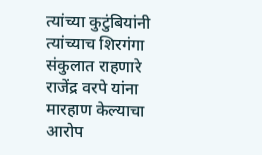त्यांच्या कुटुंबियांनी त्यांच्याच शिरगंगा संकुलात राहणारे राजेंद्र वरपे यांना मारहाण केल्याचा आरोप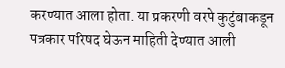करण्यात आला होता. या प्रकरणी वरपे कुटुंबाकडून पत्रकार परिषद घेऊन माहिती देण्यात आली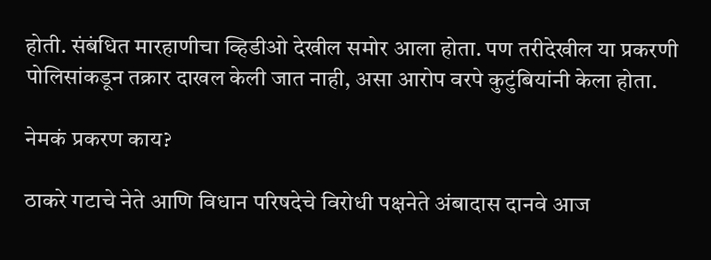होती. संबंधित मारहाणीचा व्हिडीओ देखील समोर आला होता. पण तरीदेखील या प्रकरणी पोलिसांकडून तक्रार दाखल केली जात नाही, असा आरोप वरपे कुटुंबियांनी केला होता.

नेमकं प्रकरण काय?

ठाकरे गटाचे नेते आणि विधान परिषदेचे विरोधी पक्षनेते अंबादास दानवे आज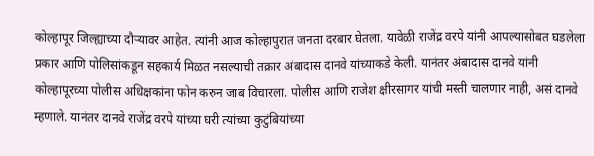कोल्हापूर जिल्ह्याच्या दौऱ्यावर आहेत. त्यांनी आज कोल्हापुरात जनता दरबार घेतला. यावेळी राजेंद्र वरपे यांनी आपल्यासोबत घडलेला प्रकार आणि पोलिसांकडून सहकार्य मिळत नसल्याची तक्रार अंबादास दानवे यांच्याकडे केली. यानंतर अंबादास दानवे यांनी कोल्हापूरच्या पोलीस अधिक्षकांना फोन करुन जाब विचारला. पोलीस आणि राजेश क्षीरसागर यांची मस्ती चालणार नाही, असं दानवे म्हणाले. यानंतर दानवे राजेंद्र वरपे यांच्या घरी त्यांच्या कुटुंबियांच्या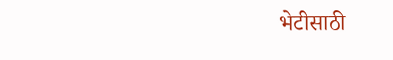भेटीसाठी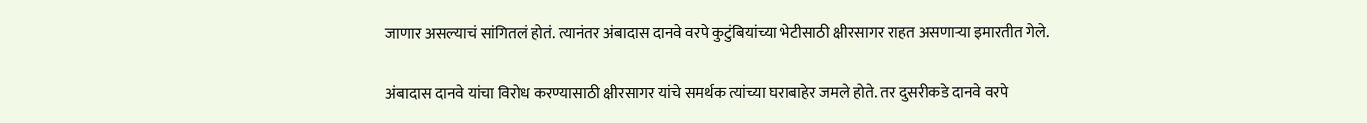जाणार असल्याचं सांगितलं होतं. त्यानंतर अंबादास दानवे वरपे कुटुंबियांच्या भेटीसाठी क्षीरसागर राहत असणाऱ्या इमारतीत गेले.

अंबादास दानवे यांचा विरोध करण्यासाठी क्षीरसागर यांचे समर्थक त्यांच्या घराबाहेर जमले होते. तर दुसरीकडे दानवे वरपे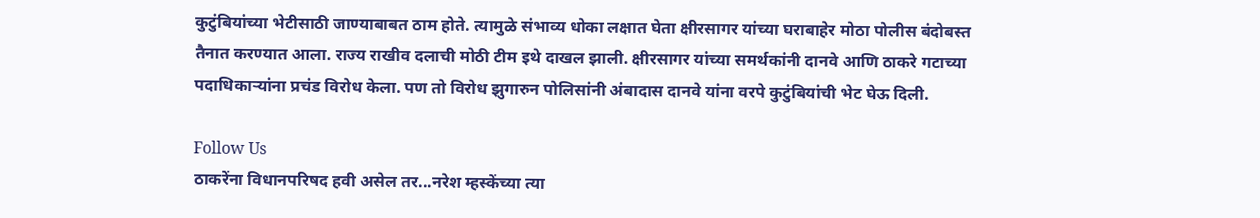कुटुंबियांच्या भेटीसाठी जाण्याबाबत ठाम होते. त्यामुळे संभाव्य धोका लक्षात घेता क्षीरसागर यांच्या घराबाहेर मोठा पोलीस बंदोबस्त तैनात करण्यात आला. राज्य राखीव दलाची मोठी टीम इथे दाखल झाली. क्षीरसागर यांच्या समर्थकांनी दानवे आणि ठाकरे गटाच्या पदाधिकाऱ्यांना प्रचंड विरोध केला. पण तो विरोध झुगारुन पोलिसांनी अंबादास दानवे यांना वरपे कुटुंबियांची भेट घेऊ दिली.

Follow Us
ठाकरेंना विधानपरिषद हवी असेल तर...नरेश म्हस्केंच्या त्या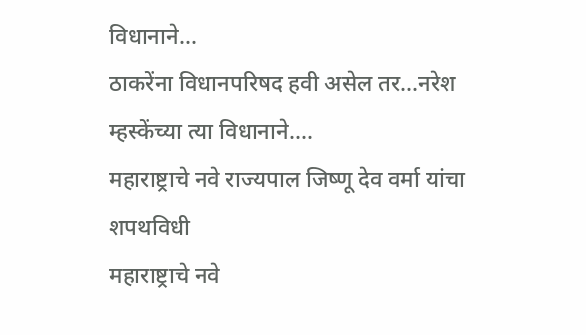विधानाने...
ठाकरेंना विधानपरिषद हवी असेल तर...नरेश म्हस्केंच्या त्या विधानाने....
महाराष्ट्राचे नवे राज्यपाल जिष्णू देव वर्मा यांचा शपथविधी
महाराष्ट्राचे नवे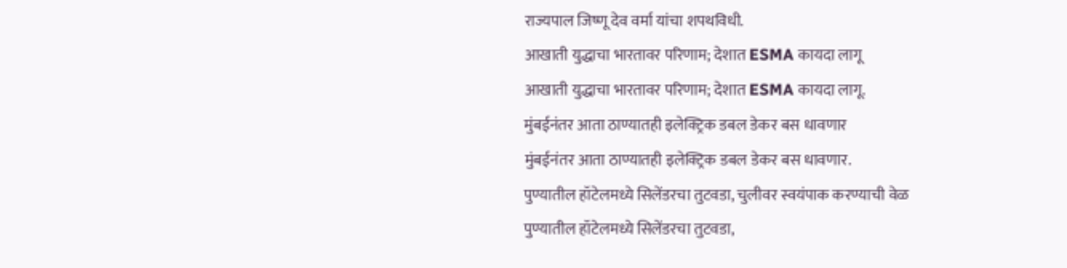राज्यपाल जिष्णू देव वर्मा यांचा शपथविधी.
आखाती युद्धाचा भारतावर परिणाम; देशात ESMA कायदा लागू
आखाती युद्धाचा भारतावर परिणाम; देशात ESMA कायदा लागू.
मुंबईनंतर आता ठाण्यातही इलेक्ट्रिक डबल डेकर बस धावणार
मुंबईनंतर आता ठाण्यातही इलेक्ट्रिक डबल डेकर बस धावणार.
पुण्यातील हॉटेलमध्ये सिलेंडरचा तुटवडा, चुलीवर स्वयंपाक करण्याची वेळ
पुण्यातील हॉटेलमध्ये सिलेंडरचा तुटवडा,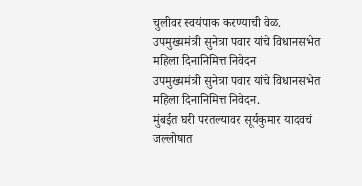चुलीवर स्वयंपाक करण्याची वेळ.
उपमुख्यमंत्री सुनेत्रा पवार यांचे विधानसभेत महिला दिनानिमित्त निवेदन
उपमुख्यमंत्री सुनेत्रा पवार यांचे विधानसभेत महिला दिनानिमित्त निवेदन.
मुंबईत घरी परतल्यावर सूर्यकुमार यादवचं जल्लोषात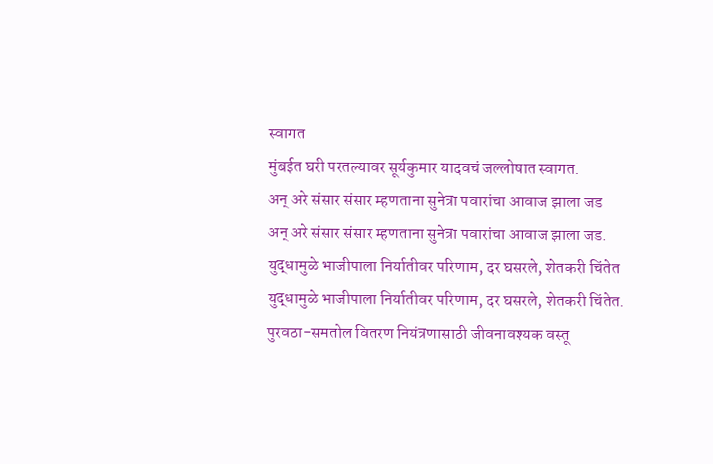स्वागत
मुंबईत घरी परतल्यावर सूर्यकुमार यादवचं जल्लोषात स्वागत.
अन् अरे संसार संसार म्हणताना सुनेत्रा पवारांचा आवाज झाला जड
अन् अरे संसार संसार म्हणताना सुनेत्रा पवारांचा आवाज झाला जड.
युद्धामुळे भाजीपाला निर्यातीवर परिणाम, दर घसरले, शेतकरी चिंतेत
युद्धामुळे भाजीपाला निर्यातीवर परिणाम, दर घसरले, शेतकरी चिंतेत.
पुरवठा-समतोल वितरण नियंत्रणासाठी जीवनावश्यक वस्तू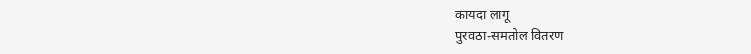कायदा लागू
पुरवठा-समतोल वितरण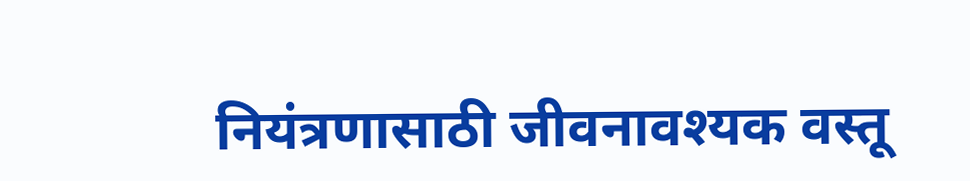नियंत्रणासाठी जीवनावश्यक वस्तू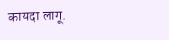कायदा लागू.